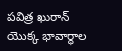పవిత్ర ఖురాన్ యొక్క భావార్థాల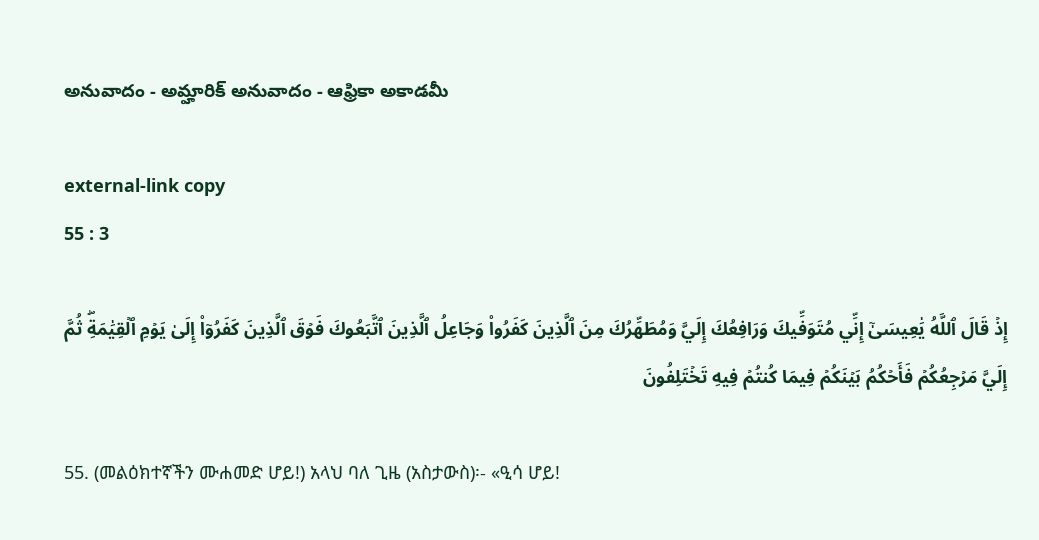అనువాదం - అమ్హారిక్ అనువాదం - ఆఫ్రికా అకాడమీ

external-link copy
55 : 3

إِذۡ قَالَ ٱللَّهُ يَٰعِيسَىٰٓ إِنِّي مُتَوَفِّيكَ وَرَافِعُكَ إِلَيَّ وَمُطَهِّرُكَ مِنَ ٱلَّذِينَ كَفَرُواْ وَجَاعِلُ ٱلَّذِينَ ٱتَّبَعُوكَ فَوۡقَ ٱلَّذِينَ كَفَرُوٓاْ إِلَىٰ يَوۡمِ ٱلۡقِيَٰمَةِۖ ثُمَّ إِلَيَّ مَرۡجِعُكُمۡ فَأَحۡكُمُ بَيۡنَكُمۡ فِيمَا كُنتُمۡ فِيهِ تَخۡتَلِفُونَ

55. (መልዕክተኛችን ሙሐመድ ሆይ!) አላህ ባለ ጊዜ (አስታውስ)፡- «ዒሳ ሆይ!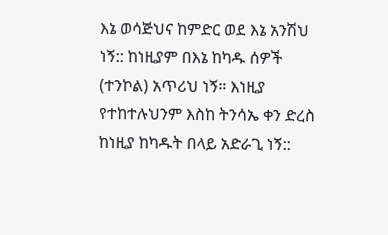እኔ ወሳጅህና ከምድር ወደ እኔ አንሽህ ነኝ:: ከነዚያም በእኔ ከካዱ ሰዎች (ተንኮል) አጥሪህ ነኝ። እነዚያ የተከተሉህንም እስከ ትንሳኤ ቀን ድረስ ከነዚያ ከካዱት በላይ አድራጊ ነኝ::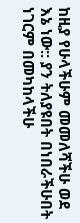ከዚያ የሁላችሁም መመለሻችሁ ወደ እኔ ነው:: ያን ትለያዩበት በነበራችሁበት ነገርም በመካከላችሁ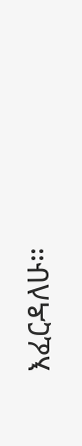እፈርዳለሁ።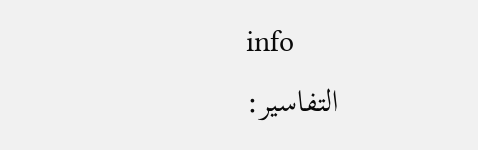info
التفاسير: